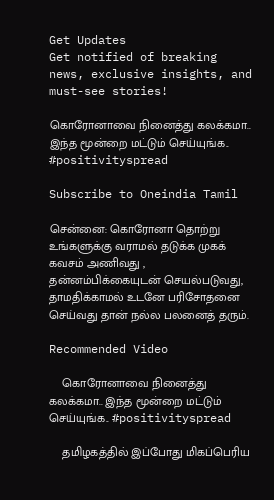Get Updates
Get notified of breaking news, exclusive insights, and must-see stories!

கொரோனாவை நினைத்து கலக்கமா.. இந்த மூன்றை மட்டும் செய்யுங்க.. #positivityspread

Subscribe to Oneindia Tamil

சென்னை: கொரோனா தொற்று உங்களுக்கு வராமல் தடுக்க முகக் கவசம் அணிவது , தன்னம்பிக்கையுடன் செயல்படுவது, தாமதிக்காமல் உடனே பரிசோதனை செய்வது தான் நல்ல பலனைத் தரும்.

Recommended Video

    கொரோனாவை நினைத்து கலக்கமா.. இந்த மூன்றை மட்டும் செய்யுங்க.. #positivityspread

    தமிழகத்தில் இப்போது மிகப்பெரிய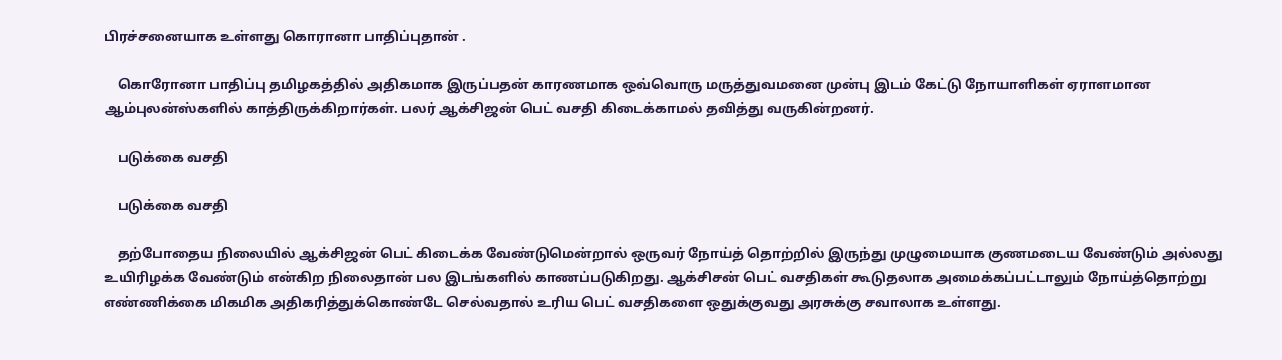பிரச்சனையாக உள்ளது கொரானா பாதிப்புதான் ‌.

    கொரோனா பாதிப்பு தமிழகத்தில் அதிகமாக இருப்பதன் காரணமாக ஒவ்வொரு மருத்துவமனை முன்பு இடம் கேட்டு நோயாளிகள் ஏராளமான ஆம்புலன்ஸ்களில் காத்திருக்கிறார்கள். பலர் ஆக்சிஜன் பெட் வசதி கிடைக்காமல் தவித்து வருகின்றனர்.

    படுக்கை வசதி

    படுக்கை வசதி

    தற்போதைய நிலையில் ஆக்சிஜன் பெட் கிடைக்க வேண்டுமென்றால் ஒருவர் நோய்த் தொற்றில் இருந்து முழுமையாக குணமடைய வேண்டும் அல்லது உயிரிழக்க வேண்டும் என்கிற நிலைதான் பல இடங்களில் காணப்படுகிறது. ஆக்சிசன் பெட் வசதிகள் கூடுதலாக அமைக்கப்பட்டாலும் நோய்த்தொற்று எண்ணிக்கை மிகமிக அதிகரித்துக்கொண்டே செல்வதால் உரிய பெட் வசதிகளை ஒதுக்குவது அரசுக்கு சவாலாக உள்ளது.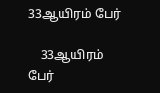33ஆயிரம் பேர்

    33ஆயிரம் பேர்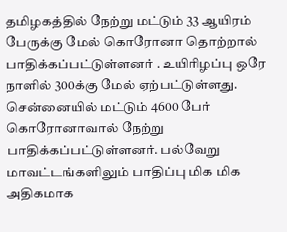தமிழகத்தில் நேற்று மட்டும் 33 ஆயிரம் பேருக்கு மேல் கொரோனா தொற்றால் பாதிக்கப்பட்டுள்ளனர் . உயிரிழப்பு ஒரே நாளில் 300க்கு மேல் ஏற்பட்டுள்ளது. சென்னையில் மட்டும் 4600 பேர் கொரோனாவால் நேற்று பாதிக்கப்பட்டுள்ளனர். பல்வேறு மாவட்டங்களிலும் பாதிப்பு மிக மிக அதிகமாக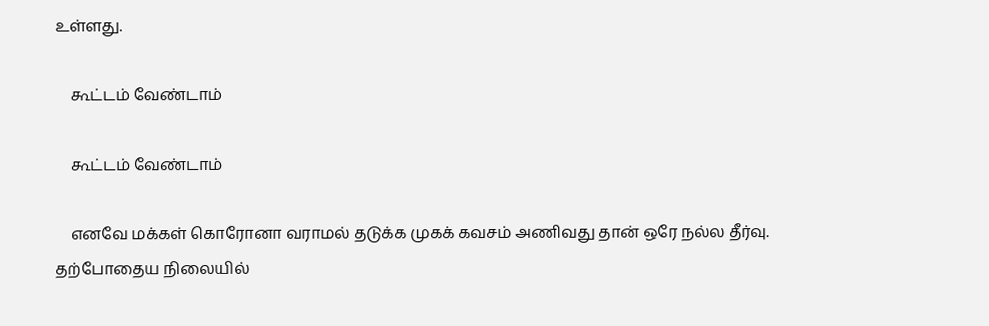உள்ளது.

    கூட்டம் வேண்டாம்

    கூட்டம் வேண்டாம்

    எனவே மக்கள் கொரோனா வராமல் தடுக்க முகக் கவசம் அணிவது தான் ஒரே நல்ல தீர்வு. தற்போதைய நிலையில்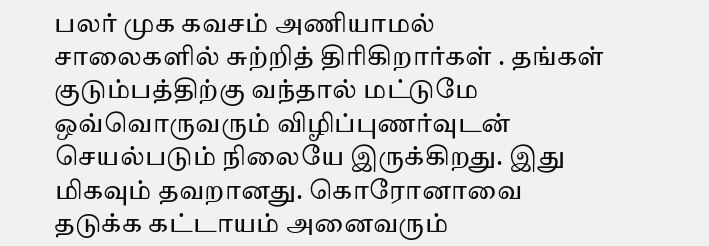பலர் முக கவசம் அணியாமல் சாலைகளில் சுற்றித் திரிகிறார்கள் ‌. தங்கள் குடும்பத்திற்கு வந்தால் மட்டுமே ஒவ்வொருவரும் விழிப்புணர்வுடன் செயல்படும் நிலையே இருக்கிறது. இது மிகவும் தவறானது. கொரோனாவை தடுக்க கட்டாயம் அனைவரும்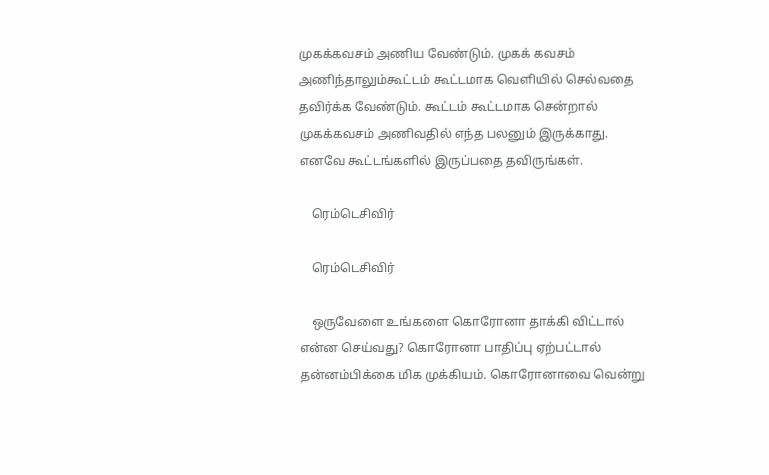முகக்கவசம் அணிய வேண்டும். முகக் கவசம் அணிந்தாலும்கூட்டம் கூட்டமாக வெளியில் செல்வதை தவிர்க்க வேண்டும். கூட்டம் கூட்டமாக சென்றால் முகக்கவசம் அணிவதில் எந்த பலனும் இருக்காது. எனவே கூட்டங்களில் இருப்பதை தவிருங்கள்.

    ரெம்டெசிவிர்

    ரெம்டெசிவிர்

    ஒருவேளை உங்களை கொரோனா தாக்கி விட்டால் என்ன செய்வது? கொரோனா பாதிப்பு ஏற்பட்டால் தன்னம்பிக்கை மிக முக்கியம். கொரோனாவை வென்று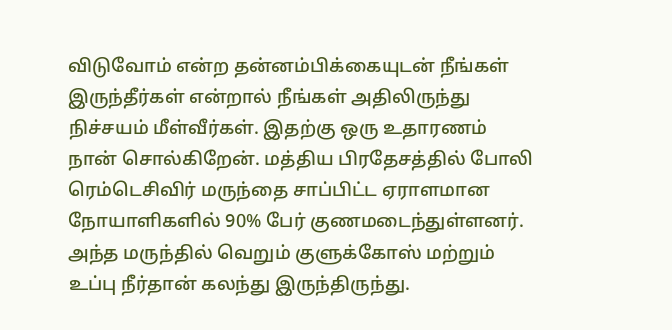விடுவோம் என்ற தன்னம்பிக்கையுடன் நீங்கள் இருந்தீர்கள் என்றால் நீங்கள் அதிலிருந்து நிச்சயம் மீள்வீர்கள். இதற்கு ஒரு உதாரணம் நான் சொல்கிறேன். மத்திய பிரதேசத்தில் போலி ரெம்டெசிவிர் மருந்தை சாப்பிட்ட ஏராளமான நோயாளிகளில் 90% பேர் குணமடைந்துள்ளனர். அந்த மருந்தில் வெறும் குளுக்கோஸ் மற்றும் உப்பு நீர்தான் கலந்து இருந்திருந்து.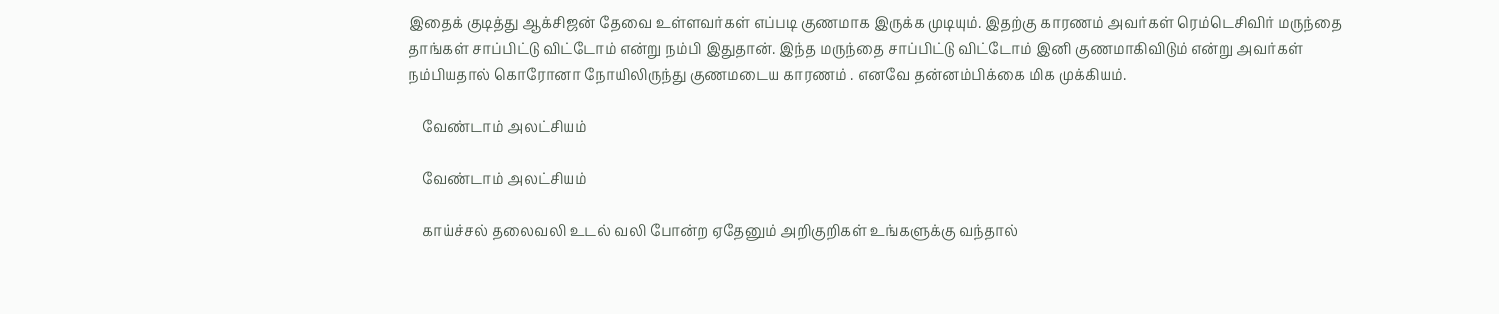இதைக் குடித்து ஆக்சிஜன் தேவை உள்ளவர்கள் எப்படி குணமாக இருக்க முடியும். இதற்கு காரணம் அவர்கள் ரெம்டெசிவிர் மருந்தை தாங்கள் சாப்பிட்டு விட்டோம் என்று நம்பி இதுதான். இந்த மருந்தை சாப்பிட்டு விட்டோம் இனி குணமாகிவிடும் என்று அவர்கள் நம்பியதால் கொரோனா நோயிலிருந்து குணமடைய காரணம் . எனவே தன்னம்பிக்கை மிக முக்கியம்.

    வேண்டாம் அலட்சியம்

    வேண்டாம் அலட்சியம்

    காய்ச்சல் தலைவலி உடல் வலி போன்ற ஏதேனும் அறிகுறிகள் உங்களுக்கு வந்தால்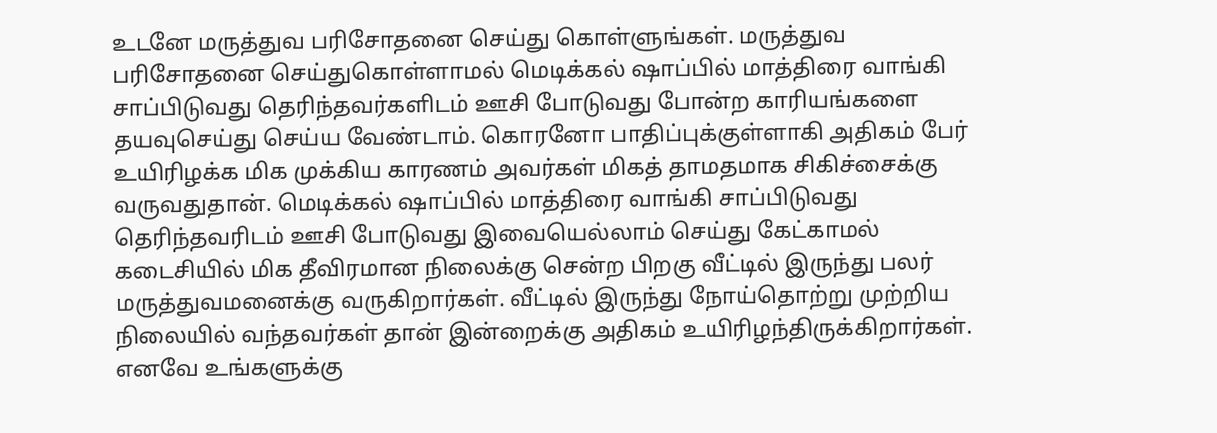உடனே மருத்துவ பரிசோதனை செய்து கொள்ளுங்கள். மருத்துவ பரிசோதனை செய்துகொள்ளாமல் மெடிக்கல் ஷாப்பில் மாத்திரை வாங்கி சாப்பிடுவது தெரிந்தவர்களிடம் ஊசி போடுவது போன்ற காரியங்களை தயவுசெய்து செய்ய வேண்டாம். கொரனோ பாதிப்புக்குள்ளாகி அதிகம் பேர் உயிரிழக்க மிக முக்கிய காரணம் அவர்கள் மிகத் தாமதமாக சிகிச்சைக்கு வருவதுதான். மெடிக்கல் ஷாப்பில் மாத்திரை வாங்கி சாப்பிடுவது தெரிந்தவரிடம் ஊசி போடுவது இவையெல்லாம் செய்து கேட்காமல் கடைசியில் மிக தீவிரமான நிலைக்கு சென்ற பிறகு வீட்டில் இருந்து பலர் மருத்துவமனைக்கு வருகிறார்கள். வீட்டில் இருந்து நோய்தொற்று முற்றிய நிலையில் வந்தவர்கள் தான் இன்றைக்கு அதிகம் உயிரிழந்திருக்கிறார்கள். எனவே உங்களுக்கு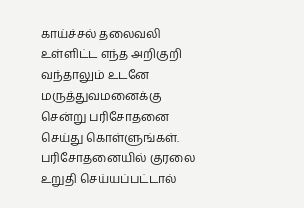காய்ச்சல் தலைவலி உள்ளிட்ட எந்த அறிகுறி வந்தாலும் உடனே மருத்துவமனைக்கு சென்று பரிசோதனை செய்து கொள்ளுங்கள். பரிசோதனையில் குரலை உறுதி செய்யப்பட்டால்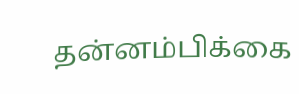தன்னம்பிக்கை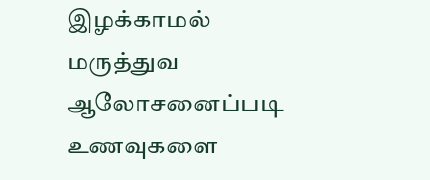இழக்காமல் மருத்துவ ஆலோசனைப்படி உணவுகளை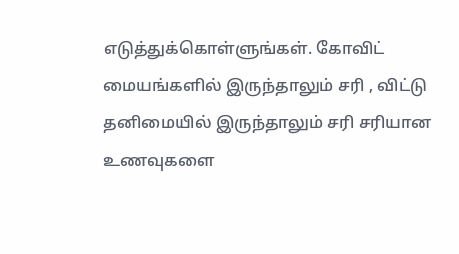எடுத்துக்கொள்ளுங்கள். கோவிட் மையங்களில் இருந்தாலும் சரி , விட்டு தனிமையில் இருந்தாலும் சரி சரியான உணவுகளை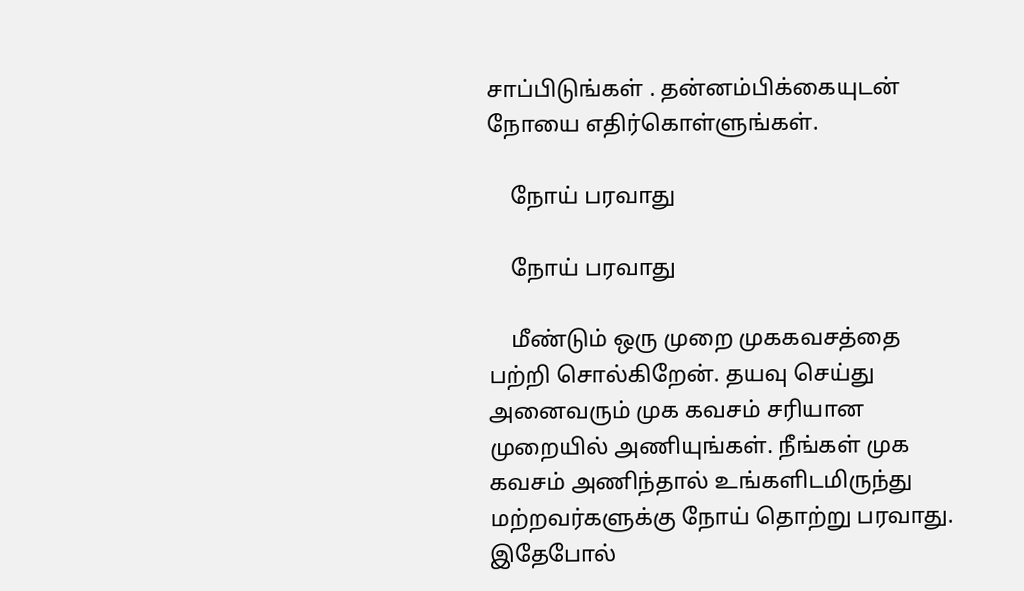சாப்பிடுங்கள் . தன்னம்பிக்கையுடன் நோயை எதிர்கொள்ளுங்கள்.

    நோய் பரவாது

    நோய் பரவாது

    மீண்டும் ஒரு முறை முககவசத்தை பற்றி சொல்கிறேன். தயவு செய்து அனைவரும் முக கவசம் சரியான முறையில் அணியுங்கள். நீங்கள் முக கவசம் அணிந்தால் உங்களிடமிருந்து மற்றவர்களுக்கு நோய் தொற்று பரவாது. இதேபோல்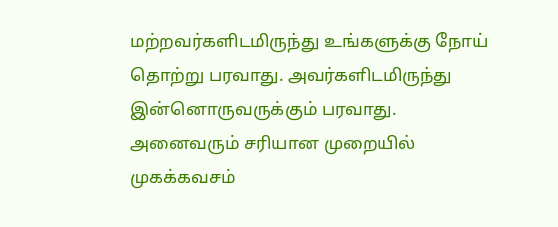மற்றவர்களிடமிருந்து உங்களுக்கு நோய் தொற்று பரவாது. அவர்களிடமிருந்து இன்னொருவருக்கும் பரவாது. அனைவரும் சரியான முறையில் முகக்கவசம்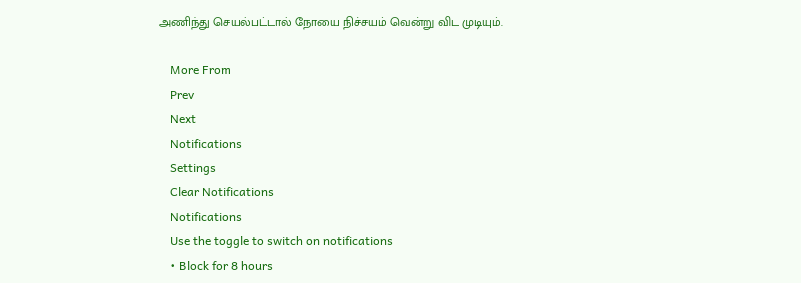அணிந்து செயல்பட்டால் நோயை நிச்சயம் வென்று விட முடியும்.

    More From
    Prev
    Next
    Notifications
    Settings
    Clear Notifications
    Notifications
    Use the toggle to switch on notifications
    • Block for 8 hours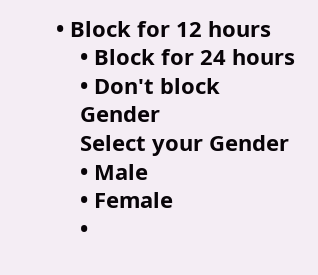• Block for 12 hours
    • Block for 24 hours
    • Don't block
    Gender
    Select your Gender
    • Male
    • Female
    •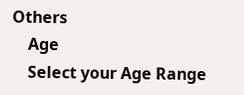Others
    Age
    Select your Age Range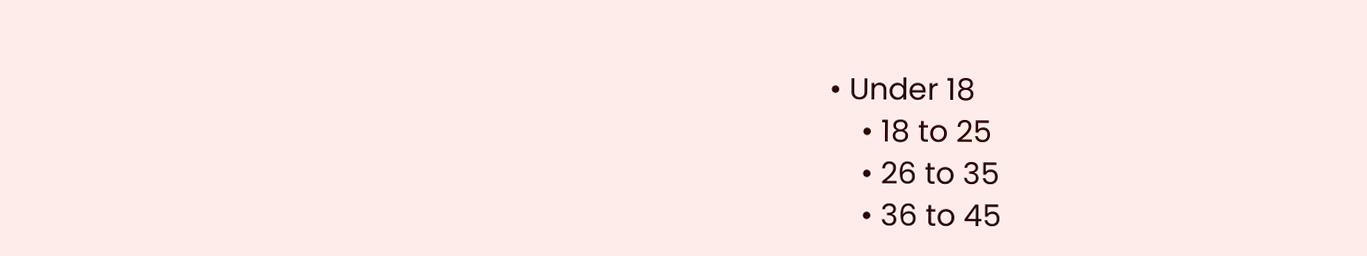• Under 18
    • 18 to 25
    • 26 to 35
    • 36 to 45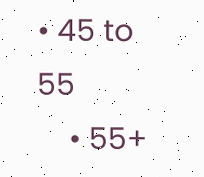• 45 to 55
    • 55+